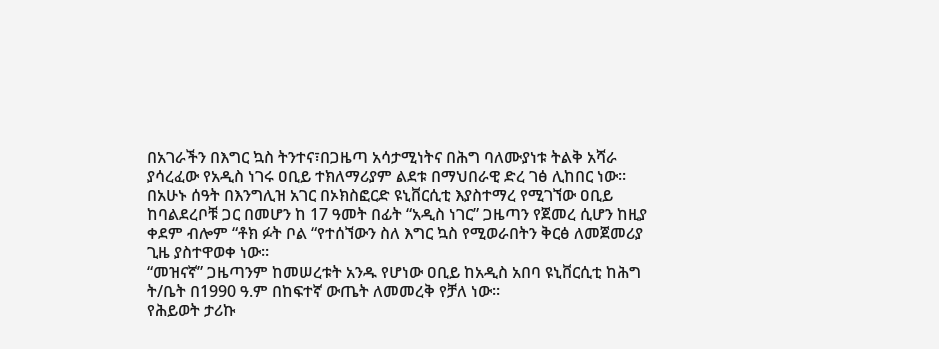በአገራችን በእግር ኳስ ትንተና፣በጋዜጣ አሳታሚነትና በሕግ ባለሙያነቱ ትልቅ አሻራ ያሳረፈው የአዲስ ነገሩ ዐቢይ ተክለማሪያም ልደቱ በማህበራዊ ድረ ገፅ ሊከበር ነው፡፡
በአሁኑ ሰዓት በእንግሊዝ አገር በኦክስፎርድ ዩኒቨርሲቲ እያስተማረ የሚገኘው ዐቢይ ከባልደረቦቹ ጋር በመሆን ከ 17 ዓመት በፊት “አዲስ ነገር” ጋዜጣን የጀመረ ሲሆን ከዚያ ቀደም ብሎም “ቶክ ፉት ቦል “የተሰኘውን ስለ እግር ኳስ የሚወራበትን ቅርፅ ለመጀመሪያ ጊዜ ያስተዋወቀ ነው።
“መዝናኛ” ጋዜጣንም ከመሠረቱት አንዱ የሆነው ዐቢይ ከአዲስ አበባ ዩኒቨርሲቲ ከሕግ ት/ቤት በ1990 ዓ.ም በከፍተኛ ውጤት ለመመረቅ የቻለ ነው፡፡
የሕይወት ታሪኩ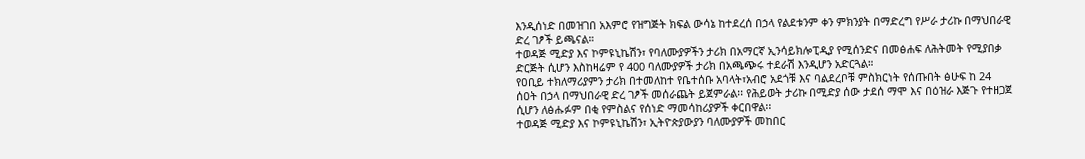እንዲሰነድ በመዝገበ አእምሮ የዝግጅት ክፍል ውሳኔ ከተደረሰ በኃላ የልደቱንም ቀን ምክንያት በማድረግ የሥራ ታሪኩ በማህበራዊ ድረ ገፆች ይጫናል።
ተወዳጅ ሚድያ እና ኮምዩኒኬሽን፣ የባለሙያዎችን ታሪክ በአማርኛ ኢንሳይክሎፒዲያ የሚሰንድና በመፅሐፍ ለሕትመት የሚያበቃ ድርጅት ሲሆን እስከዛሬም የ 400 ባለሙያዎች ታሪክ በአጫጭሩ ተደራሽ እንዲሆን አድርጓል።
የዐቢይ ተክለማሪያምን ታሪክ በተመለከተ የቤተሰቡ አባላት፣አብሮ አደጎቹ እና ባልደረቦቹ ምስክርነት የሰጡበት ፅሁፍ ከ 24 ሰዐት በኃላ በማህበራዊ ድረ ገፆች መሰራጨት ይጀምራል፡፡ የሕይወት ታሪኩ በሚድያ ሰው ታደሰ ማሞ እና በዕዝራ እጅጉ የተዘጋጀ ሲሆን ለፅሑፉም በቂ የምስልና የሰነድ ማመሳከሪያዎች ቀርበዋል፡፡
ተወዳጅ ሚድያ እና ኮምዩኒኬሽን፣ ኢትዮጵያውያን ባለሙያዎች መከበር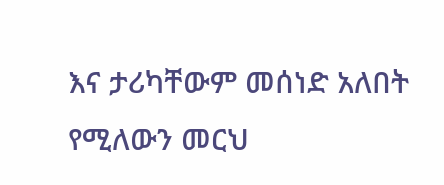እና ታሪካቸውም መሰነድ አለበት የሚለውን መርህ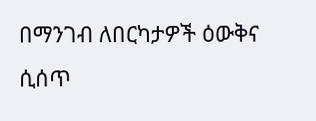በማንገብ ለበርካታዎች ዕውቅና ሲሰጥ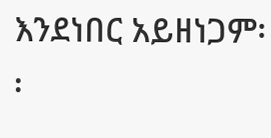እንደነበር አይዘነጋም፡፡